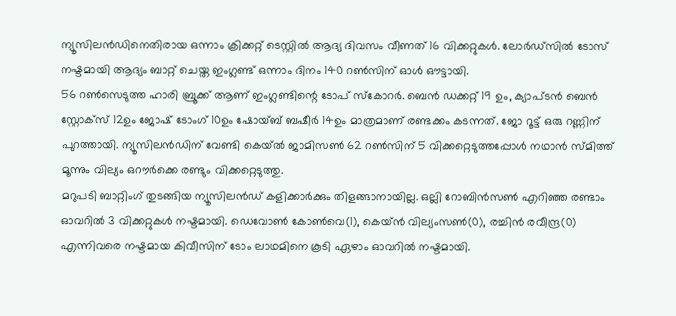ന്യൂസിലൻഡിനെതിരായ ഒന്നാം ക്രിക്കറ്റ് ടെസ്റ്റിൽ ആദ്യ ദിവസം വീണത് 16 വിക്കറ്റുകൾ. ലോർഡ്സിൽ ടോസ് നഷ്ടമായി ആദ്യം ബാറ്റ് ചെയ്ത ഇംഗ്ലണ്ട് ഒന്നാം ദിനം 140 റൺസിന് ഓൾ ഔട്ടായി.
56 റൺസെടുത്ത ഹാരി ബ്രൂക്ക് ആണ് ഇംഗ്ലണ്ടിന്റെ ടോപ് സ്കോറർ. ബെൻ ഡക്കറ്റ് 19 ഉം, ക്യാപ്ടൻ ബെൻ സ്റ്റോക്സ് 12ഉം ജോഷ് ടോംഗ് 10ഉം ഷോയ്ബ് ബഷീർ 14ഉം മാത്രമാണ് രണ്ടക്കം കടന്നത്. ജോ റൂട്ട് ഒരു റണ്ണിന് പുറത്തായി. ന്യൂസിലൻഡിന് വേണ്ടി കെയ്ൽ ജാമിസൺ 62 റൺസിന് 5 വിക്കറ്റെടുത്തപ്പോൾ നഥാൻ സ്മിത്ത് മൂന്നും വില്യം ഒറൗർക്കെ രണ്ടും വിക്കറ്റെടുത്തു.
മറുപടി ബാറ്റിംഗ് തുടങ്ങിയ ന്യൂസിലൻഡ് കളിക്കാർക്കും തിളങ്ങാനായില്ല. ഒല്ലി റോബിൻസൺ എറിഞ്ഞ രണ്ടാം ഓവറിൽ 3 വിക്കറ്റുകൾ നഷ്ടമായി. ഡെവോൺ കോൺവെ(1), കെയ്ൻ വില്യംസൺ(0), രച്ചിൻ രവീന്ദ്ര(0) എന്നിവരെ നഷ്ടമായ കിവീസിന് ടോം ലാഥമിനെ കൂടി ഏഴാം ഓവറിൽ നഷ്ടമായി.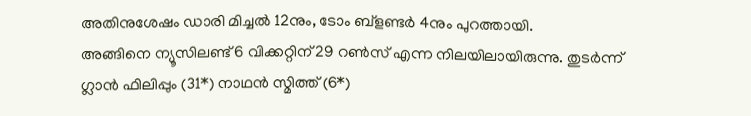അതിനുശേഷം ഡാരി മിച്ചൽ 12നും, ടോം ബ്ളണ്ടർ 4നും പുറത്തായി.
അങ്ങിനെ ന്യൂസിലണ്ട് 6 വിക്കറ്റിന് 29 റൺസ് എന്ന നിലയിലായിരുന്നു. തുടർന്ന് ഗ്ലാൻ ഫിലിപ്പും (31*) നാഥൻ സ്മിത്ത് (6*)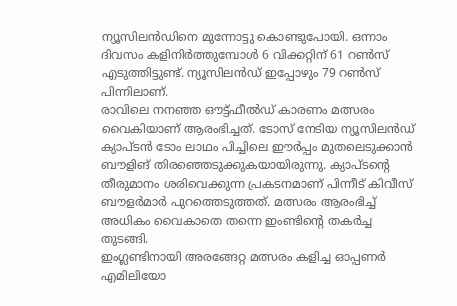ന്യൂസിലൻഡിനെ മുന്നോട്ടു കൊണ്ടുപോയി. ഒന്നാം ദിവസം കളിനിർത്തുമ്പോൾ 6 വിക്കറ്റിന് 61 റൺസ് എടുത്തിട്ടുണ്ട്. ന്യൂസിലൻഡ് ഇപ്പോഴും 79 റൺസ് പിന്നിലാണ്.
രാവിലെ നനഞ്ഞ ഔട്ട്ഫീൽഡ് കാരണം മത്സരം വൈകിയാണ് ആരംഭിച്ചത്. ടോസ് നേടിയ ന്യൂസിലൻഡ് ക്യാപ്ടൻ ടോം ലാഥം പിച്ചിലെ ഈർപ്പം മുതലെടുക്കാൻ ബൗളിങ് തിരഞ്ഞെടുക്കുകയായിരുന്നു. ക്യാപ്ടന്റെ തീരുമാനം ശരിവെക്കുന്ന പ്രകടനമാണ് പിന്നീട് കിവീസ് ബൗളർമാർ പുറത്തെടുത്തത്. മത്സരം ആരംഭിച്ച് അധികം വൈകാതെ തന്നെ ഇംണ്ടിന്റെ തകർച്ച തുടങ്ങി.
ഇംഗ്ലണ്ടിനായി അരങ്ങേറ്റ മത്സരം കളിച്ച ഓപ്പണർ എമിലിയോ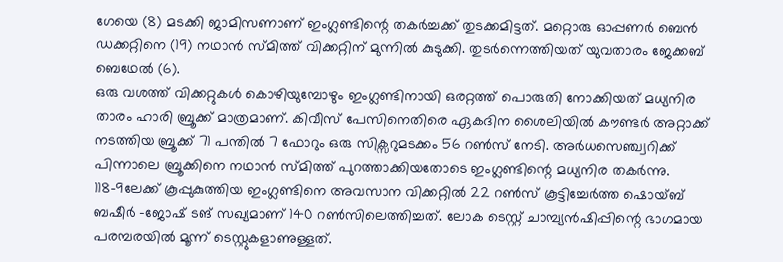ഗേയെ (8) മടക്കി ജാമിസണാണ് ഇംഗ്ലണ്ടിന്റെ തകർച്ചക്ക് തുടക്കമിട്ടത്. മറ്റൊരു ഓപ്പണർ ബെൻ ഡക്കറ്റിനെ (19) നഥാൻ സ്മിത്ത് വിക്കറ്റിന് മുന്നിൽ കുടുക്കി. തുടർന്നെത്തിയത് യുവതാരം ജേക്കബ് ബെഥേൽ (6).
ഒരു വശത്ത് വിക്കറ്റുകൾ കൊഴിയുമ്പോഴും ഇംഗ്ലണ്ടിനായി ഒരറ്റത്ത് പൊരുതി നോക്കിയത് മധ്യനിര താരം ഹാരി ബ്രൂക്ക് മാത്രമാണ്. കിവീസ് പേസിനെതിരെ ഏകദിന ശൈലിയിൽ കൗണ്ടർ അറ്റാക്ക് നടത്തിയ ബ്രൂക്ക് 71 പന്തിൽ 7 ഫോറും ഒരു സിക്സറുമടക്കം 56 റൺസ് നേടി. അർധസെഞ്ച്വറിക്ക് പിന്നാലെ ബ്രൂക്കിനെ നഥാൻ സ്മിത്ത് പുറത്താക്കിയതോടെ ഇംഗ്ലണ്ടിന്റെ മധ്യനിര തകർന്നു.
118-9ലേക്ക് കൂപ്പുകുത്തിയ ഇംഗ്ലണ്ടിനെ അവസാന വിക്കറ്റിൽ 22 റൺസ് കൂട്ടിച്ചേർത്ത ഷൊയ്ബ് ബഷീർ -ജോഷ് ടങ് സഖ്യമാണ് 140 റൺസിലെത്തിച്ചത്. ലോക ടെസ്റ്റ് ചാമ്പ്യൻഷിപ്പിന്റെ ഭാഗമായ പരമ്പരയിൽ മൂന്ന് ടെസ്റ്റുകളാണുള്ളത്.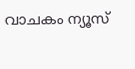വാചകം ന്യൂസ്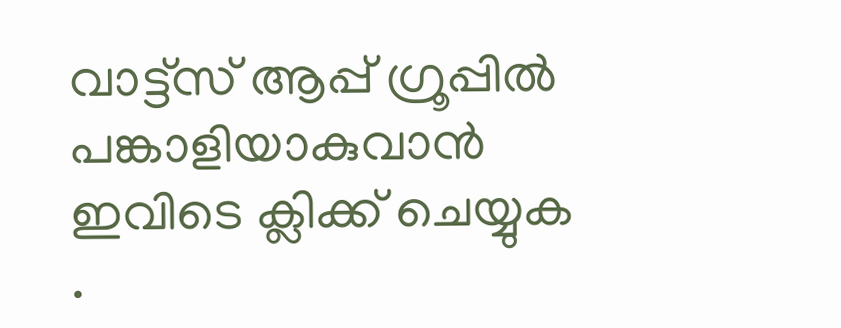വാട്ട്സ് ആപ്പ് ഗ്രൂപ്പിൽ പങ്കാളിയാകുവാൻ
ഇവിടെ ക്ലിക്ക് ചെയ്യുക
.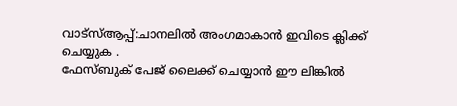വാട്സ്ആപ്പ്:ചാനലിൽ അംഗമാകാൻ ഇവിടെ ക്ലിക്ക് ചെയ്യുക .
ഫേസ്ബുക് പേജ് ലൈക്ക് ചെയ്യാൻ ഈ ലിങ്കിൽ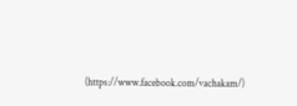(https://www.facebook.com/vachakam/)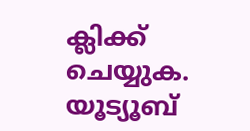ക്ലിക്ക് ചെയ്യുക.
യൂട്യൂബ്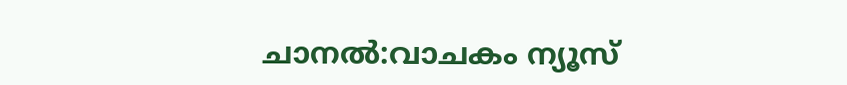ചാനൽ:വാചകം ന്യൂസ്